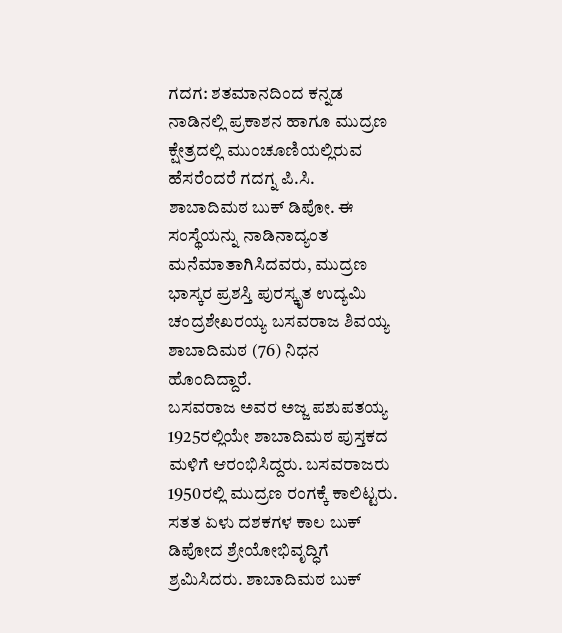ಗದಗ: ಶತಮಾನದಿಂದ ಕನ್ನಡ ನಾಡಿನಲ್ಲಿ ಪ್ರಕಾಶನ ಹಾಗೂ ಮುದ್ರಣ ಕ್ಷೇತ್ರದಲ್ಲಿ ಮುಂಚೂಣಿಯಲ್ಲಿರುವ ಹೆಸರೆಂದರೆ ಗದಗ್ನ ಪಿ.ಸಿ. ಶಾಬಾದಿಮಠ ಬುಕ್ ಡಿಪೋ. ಈ ಸಂಸ್ಥೆಯನ್ನು ನಾಡಿನಾದ್ಯಂತ ಮನೆಮಾತಾಗಿಸಿದವರು, ಮುದ್ರಣ ಭಾಸ್ಕರ ಪ್ರಶಸ್ತಿ ಪುರಸ್ಕೃತ ಉದ್ಯಮಿ ಚಂದ್ರಶೇಖರಯ್ಯ ಬಸವರಾಜ ಶಿವಯ್ಯ ಶಾಬಾದಿಮಠ (76) ನಿಧನ ಹೊಂದಿದ್ದಾರೆ.
ಬಸವರಾಜ ಅವರ ಅಜ್ಜ ಪಶುಪತಯ್ಯ 1925ರಲ್ಲಿಯೇ ಶಾಬಾದಿಮಠ ಪುಸ್ತಕದ ಮಳಿಗೆ ಆರಂಭಿಸಿದ್ದರು. ಬಸವರಾಜರು 1950ರಲ್ಲಿ ಮುದ್ರಣ ರಂಗಕ್ಕೆ ಕಾಲಿಟ್ಟರು. ಸತತ ಏಳು ದಶಕಗಳ ಕಾಲ ಬುಕ್ ಡಿಪೋದ ಶ್ರೇಯೋಭಿವೃದ್ಧಿಗೆ ಶ್ರಮಿಸಿದರು. ಶಾಬಾದಿಮಠ ಬುಕ್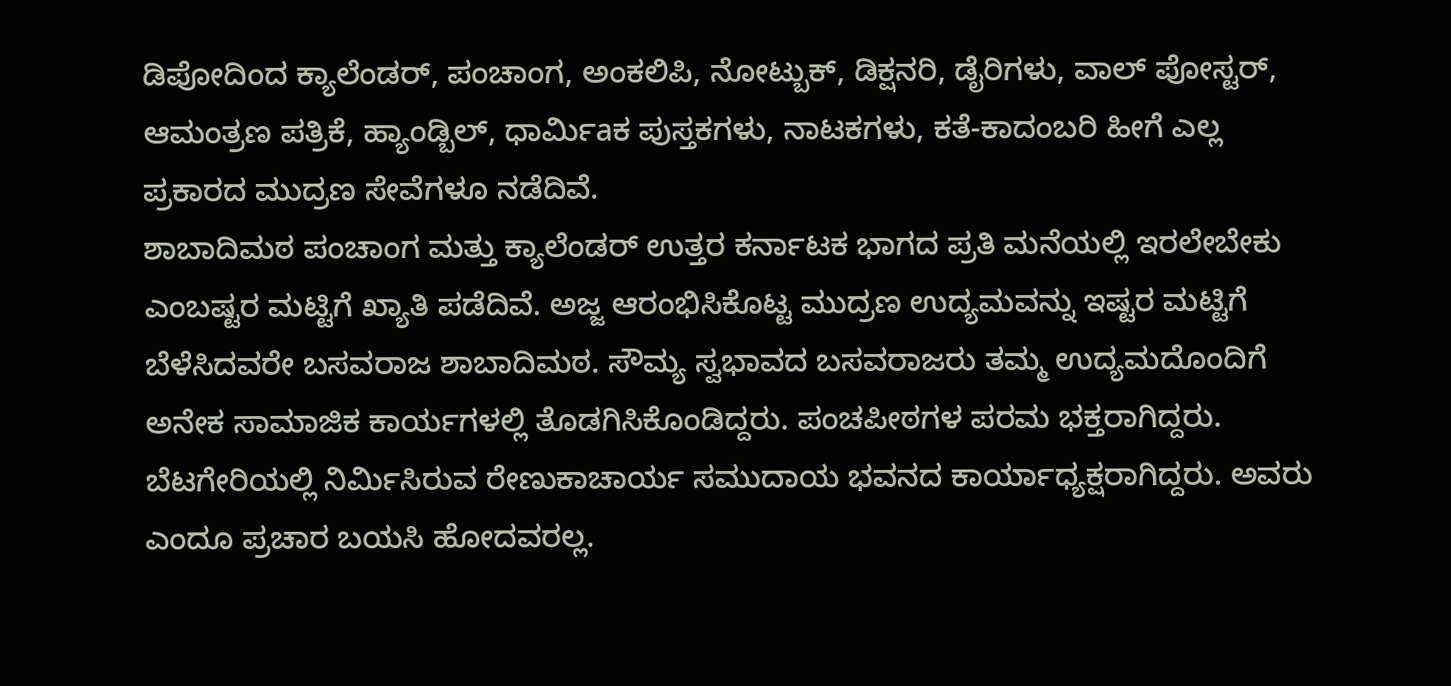ಡಿಪೋದಿಂದ ಕ್ಯಾಲೆಂಡರ್, ಪಂಚಾಂಗ, ಅಂಕಲಿಪಿ, ನೋಟ್ಬುಕ್, ಡಿಕ್ಷನರಿ, ಡೈರಿಗಳು, ವಾಲ್ ಪೋಸ್ಟರ್, ಆಮಂತ್ರಣ ಪತ್ರಿಕೆ, ಹ್ಯಾಂಡ್ಬಿಲ್, ಧಾರ್ವಿುaಕ ಪುಸ್ತಕಗಳು, ನಾಟಕಗಳು, ಕತೆ-ಕಾದಂಬರಿ ಹೀಗೆ ಎಲ್ಲ ಪ್ರಕಾರದ ಮುದ್ರಣ ಸೇವೆಗಳೂ ನಡೆದಿವೆ.
ಶಾಬಾದಿಮಠ ಪಂಚಾಂಗ ಮತ್ತು ಕ್ಯಾಲೆಂಡರ್ ಉತ್ತರ ಕರ್ನಾಟಕ ಭಾಗದ ಪ್ರತಿ ಮನೆಯಲ್ಲಿ ಇರಲೇಬೇಕು ಎಂಬಷ್ಟರ ಮಟ್ಟಿಗೆ ಖ್ಯಾತಿ ಪಡೆದಿವೆ. ಅಜ್ಜ ಆರಂಭಿಸಿಕೊಟ್ಟ ಮುದ್ರಣ ಉದ್ಯಮವನ್ನು ಇಷ್ಟರ ಮಟ್ಟಿಗೆ ಬೆಳೆಸಿದವರೇ ಬಸವರಾಜ ಶಾಬಾದಿಮಠ. ಸೌಮ್ಯ ಸ್ವಭಾವದ ಬಸವರಾಜರು ತಮ್ಮ ಉದ್ಯಮದೊಂದಿಗೆ ಅನೇಕ ಸಾಮಾಜಿಕ ಕಾರ್ಯಗಳಲ್ಲಿ ತೊಡಗಿಸಿಕೊಂಡಿದ್ದರು. ಪಂಚಪೀಠಗಳ ಪರಮ ಭಕ್ತರಾಗಿದ್ದರು. ಬೆಟಗೇರಿಯಲ್ಲಿ ನಿರ್ವಿುಸಿರುವ ರೇಣುಕಾಚಾರ್ಯ ಸಮುದಾಯ ಭವನದ ಕಾರ್ಯಾಧ್ಯಕ್ಷರಾಗಿದ್ದರು. ಅವರು ಎಂದೂ ಪ್ರಚಾರ ಬಯಸಿ ಹೋದವರಲ್ಲ.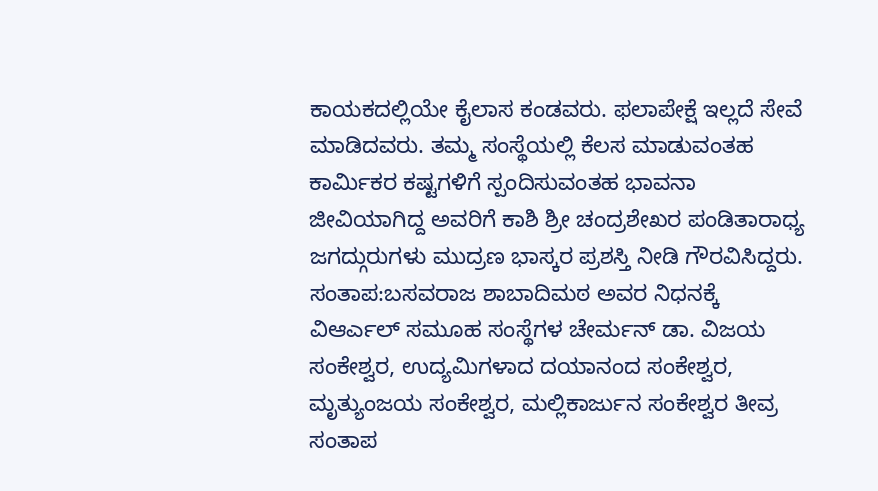ಕಾಯಕದಲ್ಲಿಯೇ ಕೈಲಾಸ ಕಂಡವರು. ಫಲಾಪೇಕ್ಷೆ ಇಲ್ಲದೆ ಸೇವೆ ಮಾಡಿದವರು. ತಮ್ಮ ಸಂಸ್ಥೆಯಲ್ಲಿ ಕೆಲಸ ಮಾಡುವಂತಹ ಕಾರ್ವಿುಕರ ಕಷ್ಟಗಳಿಗೆ ಸ್ಪಂದಿಸುವಂತಹ ಭಾವನಾ ಜೀವಿಯಾಗಿದ್ದ ಅವರಿಗೆ ಕಾಶಿ ಶ್ರೀ ಚಂದ್ರಶೇಖರ ಪಂಡಿತಾರಾಧ್ಯ ಜಗದ್ಗುರುಗಳು ಮುದ್ರಣ ಭಾಸ್ಕರ ಪ್ರಶಸ್ತಿ ನೀಡಿ ಗೌರವಿಸಿದ್ದರು.
ಸಂತಾಪ:ಬಸವರಾಜ ಶಾಬಾದಿಮಠ ಅವರ ನಿಧನಕ್ಕೆ ವಿಆರ್ಎಲ್ ಸಮೂಹ ಸಂಸ್ಥೆಗಳ ಚೇರ್ಮನ್ ಡಾ. ವಿಜಯ ಸಂಕೇಶ್ವರ, ಉದ್ಯಮಿಗಳಾದ ದಯಾನಂದ ಸಂಕೇಶ್ವರ, ಮೃತ್ಯುಂಜಯ ಸಂಕೇಶ್ವರ, ಮಲ್ಲಿಕಾರ್ಜುನ ಸಂಕೇಶ್ವರ ತೀವ್ರ ಸಂತಾಪ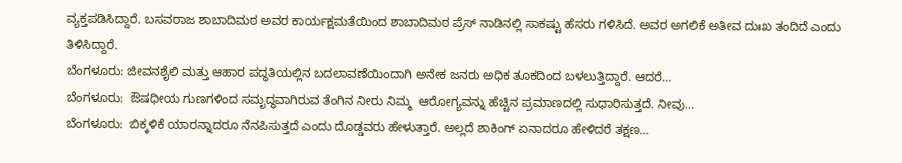ವ್ಯಕ್ತಪಡಿಸಿದ್ದಾರೆ. ಬಸವರಾಜ ಶಾಬಾದಿಮಠ ಅವರ ಕಾರ್ಯಕ್ಷಮತೆಯಿಂದ ಶಾಬಾದಿಮಠ ಪ್ರೆಸ್ ನಾಡಿನಲ್ಲಿ ಸಾಕಷ್ಟು ಹೆಸರು ಗಳಿಸಿದೆ. ಅವರ ಅಗಲಿಕೆ ಅತೀವ ದುಃಖ ತಂದಿದೆ ಎಂದು ತಿಳಿಸಿದ್ದಾರೆ.
ಬೆಂಗಳೂರು: ಜೀವನಶೈಲಿ ಮತ್ತು ಆಹಾರ ಪದ್ಧತಿಯಲ್ಲಿನ ಬದಲಾವಣೆಯಿಂದಾಗಿ ಅನೇಕ ಜನರು ಅಧಿಕ ತೂಕದಿಂದ ಬಳಲುತ್ತಿದ್ದಾರೆ. ಆದರೆ…
ಬೆಂಗಳೂರು:  ಔಷಧೀಯ ಗುಣಗಳಿಂದ ಸಮೃದ್ಧವಾಗಿರುವ ತೆಂಗಿನ ನೀರು ನಿಮ್ಮ  ಆರೋಗ್ಯವನ್ನು ಹೆಚ್ಚಿನ ಪ್ರಮಾಣದಲ್ಲಿ ಸುಧಾರಿಸುತ್ತದೆ. ನೀವು…
ಬೆಂಗಳೂರು:  ಬಿಕ್ಕಳಿಕೆ ಯಾರನ್ನಾದರೂ ನೆನಪಿಸುತ್ತದೆ ಎಂದು ದೊಡ್ಡವರು ಹೇಳುತ್ತಾರೆ. ಅಲ್ಲದೆ ಶಾಕಿಂಗ್ ಏನಾದರೂ ಹೇಳಿದರೆ ತಕ್ಷಣ…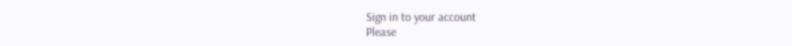Sign in to your account
Please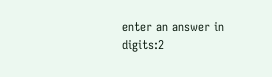enter an answer in digits:2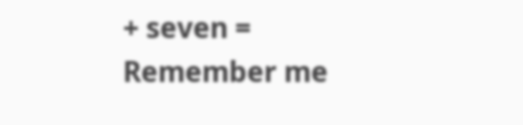+ seven =
Remember me